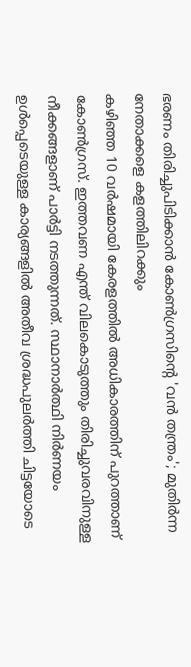ഭരണം തിരിച്ചുപിടിക്കാൻ കോൺഗ്രസിന്റെ 'വൻ തന്ത്രം'; മുതിർന്ന നേതാക്കളെ കളത്തിലിറക്കും
കഴിഞ്ഞ 10 വർഷമായി കേരളത്തിൽ അധികാരത്തിന് പുറത്താണ് കോൺഗ്രസ്. ഇത്തവണ എന്ത് വിലകൊടുത്തും തിരിച്ചുവരവിനുള്ള നീക്കങ്ങളാണ് പാർട്ടി നടത്തുന്നത്. സ്ഥാനാർത്ഥി നിർണയം ഉൾപ്പെടെയുള്ള കാര്യങ്ങളിൽ അതീവ ശ്രദ്ധപുലർത്തി ചിട്ടയോടെ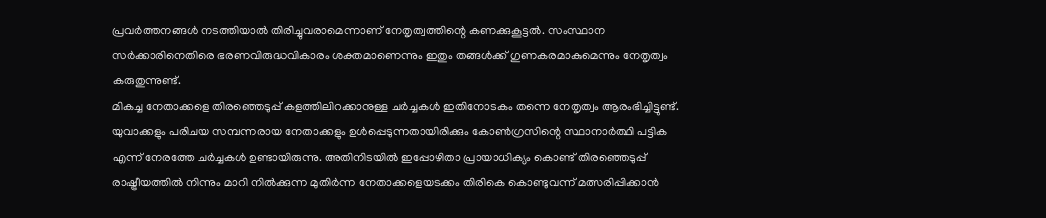പ്രവർത്തനങ്ങൾ നടത്തിയാൽ തിരിച്ചുവരാമെന്നാണ് നേതൃത്വത്തിന്റെ കണക്കുകൂട്ടൽ. സംസ്ഥാന സർക്കാരിനെതിരെ ഭരണവിരുദ്ധവികാരം ശക്തമാണെന്നും ഇതും തങ്ങൾക്ക് ഗുണകരമാകുമെന്നും നേതൃത്വം കരുതുന്നുണ്ട്.
മികച്ച നേതാക്കളെ തിരഞ്ഞെടുപ്പ് കളത്തിലിറക്കാനുള്ള ചർച്ചകൾ ഇതിനോടകം തന്നെ നേതൃത്വം ആരംഭിച്ചിട്ടുണ്ട്. യുവാക്കളും പരിചയ സമ്പന്നരായ നേതാക്കളും ഉൾപ്പെടുന്നതായിരിക്കും കോൺഗ്രസിന്റെ സ്ഥാനാർത്ഥി പട്ടിക എന്ന് നേരത്തേ ചർച്ചകൾ ഉണ്ടായിരുന്നു. അതിനിടയിൽ ഇപ്പോഴിതാ പ്രായാധിക്യം കൊണ്ട് തിരഞ്ഞെടുപ്പ് രാഷ്ട്രീയത്തിൽ നിന്നും മാറി നിൽക്കുന്ന മുതിർന്ന നേതാക്കളെയടക്കം തിരികെ കൊണ്ടുവന്ന് മത്സരിപ്പിക്കാൻ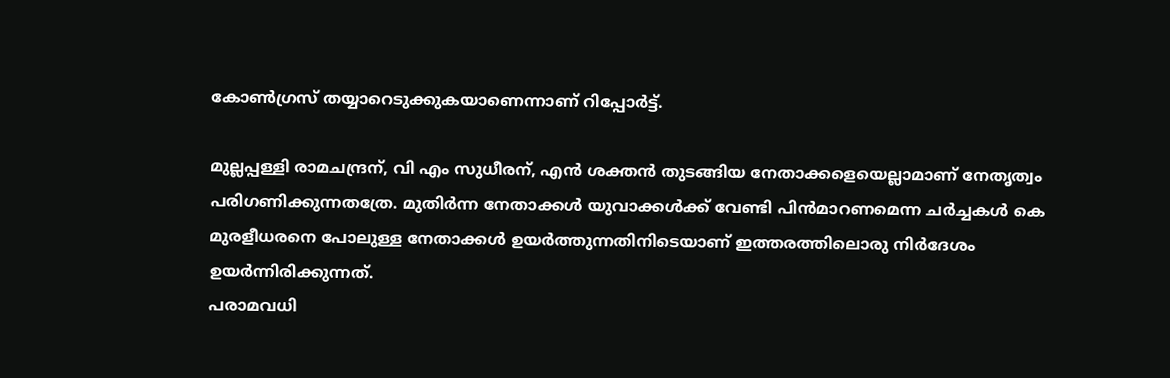കോൺഗ്രസ് തയ്യാറെടുക്കുകയാണെന്നാണ് റിപ്പോർട്ട്.

മുല്ലപ്പള്ളി രാമചന്ദ്രന്, വി എം സുധീരന്, എൻ ശക്തൻ തുടങ്ങിയ നേതാക്കളെയെല്ലാമാണ് നേതൃത്വം പരിഗണിക്കുന്നതത്രേ. മുതിർന്ന നേതാക്കൾ യുവാക്കൾക്ക് വേണ്ടി പിൻമാറണമെന്ന ചർച്ചകൾ കെ മുരളീധരനെ പോലുള്ള നേതാക്കൾ ഉയർത്തുന്നതിനിടെയാണ് ഇത്തരത്തിലൊരു നിർദേശം ഉയർന്നിരിക്കുന്നത്.
പരാമവധി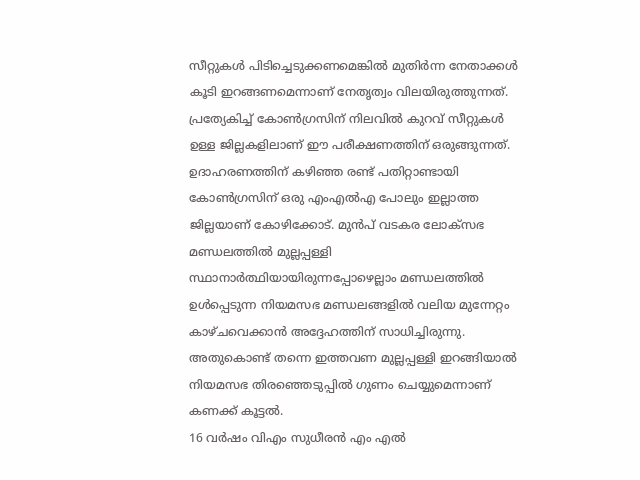സീറ്റുകൾ പിടിച്ചെടുക്കണമെങ്കിൽ മുതിർന്ന നേതാക്കൾ കൂടി ഇറങ്ങണമെന്നാണ് നേതൃത്വം വിലയിരുത്തുന്നത്. പ്രത്യേകിച്ച് കോൺഗ്രസിന് നിലവിൽ കുറവ് സീറ്റുകൾ ഉള്ള ജില്ലകളിലാണ് ഈ പരീക്ഷണത്തിന് ഒരുങ്ങുന്നത്. ഉദാഹരണത്തിന് കഴിഞ്ഞ രണ്ട് പതിറ്റാണ്ടായി കോൺഗ്രസിന് ഒരു എംഎൽഎ പോലും ഇല്ലാത്ത ജില്ലയാണ് കോഴിക്കോട്. മുൻപ് വടകര ലോക്സഭ മണ്ഡലത്തിൽ മുല്ലപ്പള്ളി സ്ഥാനാർത്ഥിയായിരുന്നപ്പോഴെല്ലാം മണ്ഡലത്തിൽ ഉൾപ്പെടുന്ന നിയമസഭ മണ്ഡലങ്ങളിൽ വലിയ മുന്നേറ്റം കാഴ്ചവെക്കാൻ അദ്ദേഹത്തിന് സാധിച്ചിരുന്നു. അതുകൊണ്ട് തന്നെ ഇത്തവണ മുല്ലപ്പള്ളി ഇറങ്ങിയാൽ നിയമസഭ തിരഞ്ഞെടുപ്പിൽ ഗുണം ചെയ്യുമെന്നാണ് കണക്ക് കൂട്ടൽ.
16 വർഷം വിഎം സുധീരൻ എം എൽ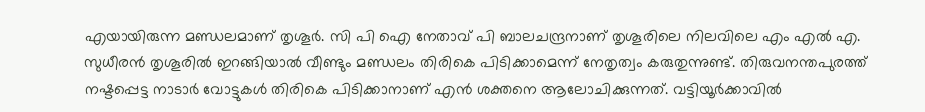എയായിരുന്ന മണ്ഡലമാണ് തൃശൂർ. സി പി ഐ നേതാവ് പി ബാലചന്ദ്രനാണ് തൃശൂരിലെ നിലവിലെ എം എൽ എ. സുധീരൻ തൃശൂരിൽ ഇറങ്ങിയാൽ വീണ്ടും മണ്ഡലം തിരികെ പിടിക്കാമെന്ന് നേതൃത്വം കരുതുന്നുണ്ട്. തിരുവനന്തപുരത്ത് നഷ്ടപ്പെട്ട നാടാർ വോട്ടുകൾ തിരികെ പിടിക്കാനാണ് എൻ ശക്തനെ ആലോചിക്കുന്നത്. വട്ടിയൂർക്കാവിൽ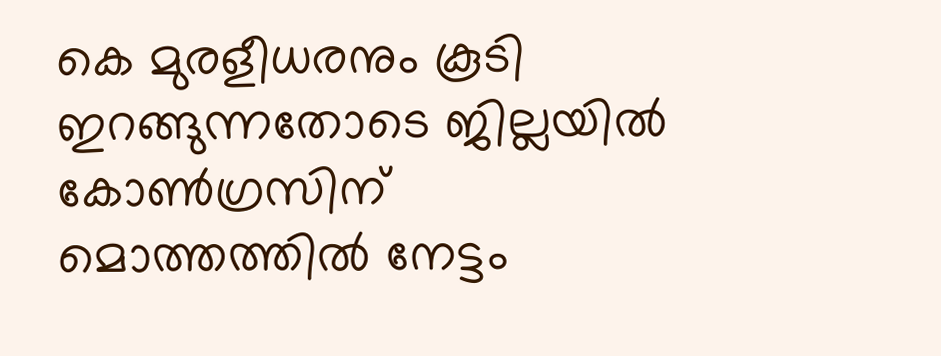കെ മുരളീധരനും കൂടി ഇറങ്ങുന്നതോടെ ജില്ലയിൽ കോൺഗ്രസിന് മൊത്തത്തിൽ നേട്ടം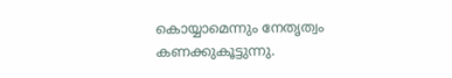കൊയ്യാമെന്നും നേതൃത്വം കണക്കുകൂട്ടുന്നു.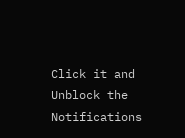Click it and Unblock the Notifications